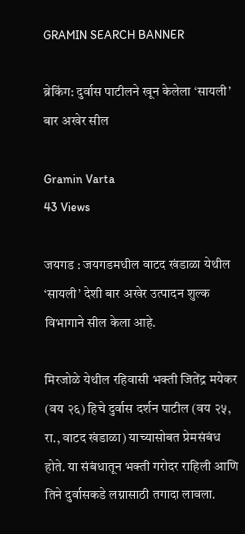GRAMIN SEARCH BANNER

ब्रेकिंग: दुर्वास पाटीलने खून केलेला ‘सायली’ बार अखेर सील

Gramin Varta
43 Views

जयगड : जयगडमधील वाटद खंडाळा येथील ‘सायली’ देशी बार अखेर उत्पादन शुल्क विभागाने सील केला आहे.

मिरजोळे येथील रहिवासी भक्ती जितेंद्र मयेकर (वय २६) हिचे दुर्वास दर्शन पाटील (वय २५, रा., वाटद खंडाळा) याच्यासोबत प्रेमसंबंध होते. या संबंधातून भक्ती गरोदर राहिली आणि तिने दुर्वासकडे लग्नासाठी तगादा लावला.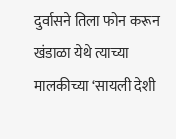दुर्वासने तिला फोन करून खंडाळा येथे त्याच्या मालकीच्या ‘सायली देशी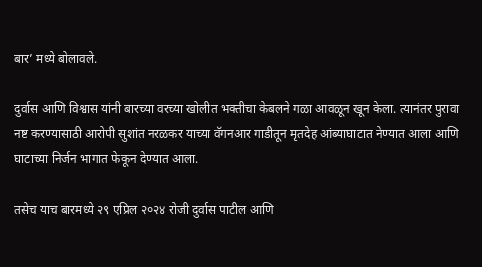बार’ मध्ये बोलावले.

दुर्वास आणि विश्वास यांनी बारच्या वरच्या खोलीत भक्तीचा केबलने गळा आवळून खून केला. त्यानंतर पुरावा नष्ट करण्यासाठी आरोपी सुशांत नरळकर याच्या वॅगनआर गाडीतून मृतदेह आंब्याघाटात नेण्यात आला आणि घाटाच्या निर्जन भागात फेकून देण्यात आला.

तसेच याच बारमध्ये २९ एप्रिल २०२४ रोजी दुर्वास पाटील आणि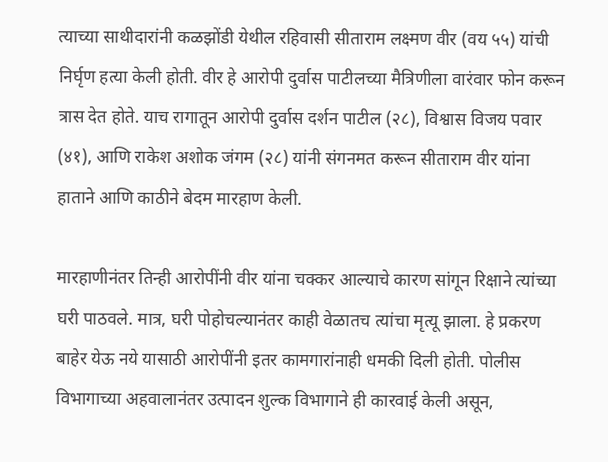त्याच्या साथीदारांनी कळझोंडी येथील रहिवासी सीताराम लक्ष्मण वीर (वय ५५) यांची निर्घृण हत्या केली होती. वीर हे आरोपी दुर्वास पाटीलच्या मैत्रिणीला वारंवार फोन करून त्रास देत होते. याच रागातून आरोपी दुर्वास दर्शन पाटील (२८), विश्वास विजय पवार (४१), आणि राकेश अशोक जंगम (२८) यांनी संगनमत करून सीताराम वीर यांना हाताने आणि काठीने बेदम मारहाण केली.

मारहाणीनंतर तिन्ही आरोपींनी वीर यांना चक्कर आल्याचे कारण सांगून रिक्षाने त्यांच्या घरी पाठवले. मात्र, घरी पोहोचल्यानंतर काही वेळातच त्यांचा मृत्यू झाला. हे प्रकरण बाहेर येऊ नये यासाठी आरोपींनी इतर कामगारांनाही धमकी दिली होती. पोलीस विभागाच्या अहवालानंतर उत्पादन शुल्क विभागाने ही कारवाई केली असून,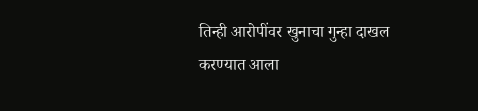तिन्ही आरोपींवर खुनाचा गुन्हा दाखल करण्यात आला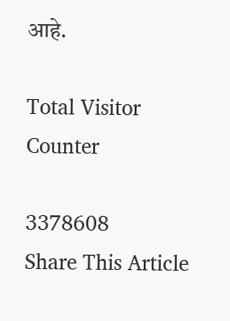आहे.

Total Visitor Counter

3378608
Share This Article